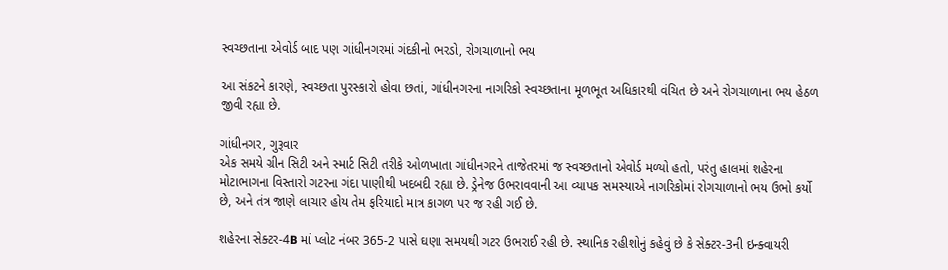સ્વચ્છતાના એવોર્ડ બાદ પણ ગાંધીનગરમાં ગંદકીનો ભરડો, રોગચાળાનો ભય

આ સંકટને કારણે, સ્વચ્છતા પુરસ્કારો હોવા છતાં, ગાંધીનગરના નાગરિકો સ્વચ્છતાના મૂળભૂત અધિકારથી વંચિત છે અને રોગચાળાના ભય હેઠળ જીવી રહ્યા છે.

ગાંધીનગર, ગુરૂવાર
એક સમયે ગ્રીન સિટી અને સ્માર્ટ સિટી તરીકે ઓળખાતા ગાંધીનગરને તાજેતરમાં જ સ્વચ્છતાનો એવોર્ડ મળ્યો હતો, પરંતુ હાલમાં શહેરના મોટાભાગના વિસ્તારો ગટરના ગંદા પાણીથી ખદબદી રહ્યા છે. ડ્રેનેજ ઉભરાવવાની આ વ્યાપક સમસ્યાએ નાગરિકોમાં રોગચાળાનો ભય ઉભો કર્યો છે, અને તંત્ર જાણે લાચાર હોય તેમ ફરિયાદો માત્ર કાગળ પર જ રહી ગઈ છે.

શહેરના સેક્ટર-4B માં પ્લોટ નંબર 365-2 પાસે ઘણા સમયથી ગટર ઉભરાઈ રહી છે. સ્થાનિક રહીશોનું કહેવું છે કે સેક્ટર-3ની ઇન્ક્વાયરી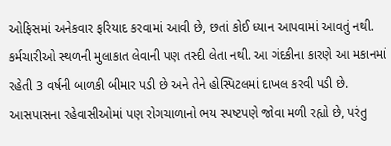ઓફિસમાં અનેકવાર ફરિયાદ કરવામાં આવી છે, છતાં કોઈ ધ્યાન આપવામાં આવતું નથી. કર્મચારીઓ સ્થળની મુલાકાત લેવાની પણ તસ્દી લેતા નથી. આ ગંદકીના કારણે આ મકાનમાં રહેતી 3 વર્ષની બાળકી બીમાર પડી છે અને તેને હોસ્પિટલમાં દાખલ કરવી પડી છે. આસપાસના રહેવાસીઓમાં પણ રોગચાળાનો ભય સ્પષ્ટપણે જોવા મળી રહ્યો છે, પરંતુ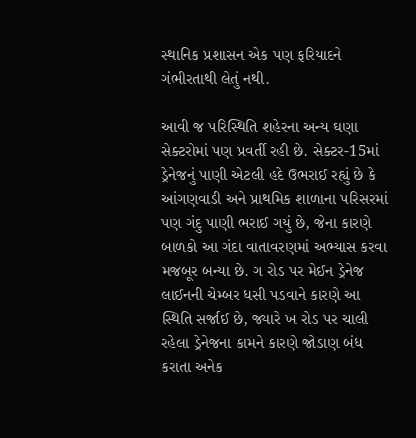સ્થાનિક પ્રશાસન એક પણ ફરિયાદને ગંભીરતાથી લેતું નથી.

આવી જ પરિસ્થિતિ શહેરના અન્ય ઘણા સેક્ટરોમાં પણ પ્રવર્તી રહી છે. સેક્ટર-15માં ડ્રેનેજનું પાણી એટલી હદે ઉભરાઈ રહ્યું છે કે આંગણવાડી અને પ્રાથમિક શાળાના પરિસરમાં પણ ગંદુ પાણી ભરાઈ ગયું છે, જેના કારણે બાળકો આ ગંદા વાતાવરણમાં અભ્યાસ કરવા મજબૂર બન્યા છે. ગ રોડ પર મેઈન ડ્રેનેજ લાઈનની ચેમ્બર ધસી પડવાને કારણે આ સ્થિતિ સર્જાઈ છે, જ્યારે ખ રોડ પર ચાલી રહેલા ડ્રેનેજના કામને કારણે જોડાણ બંધ કરાતા અનેક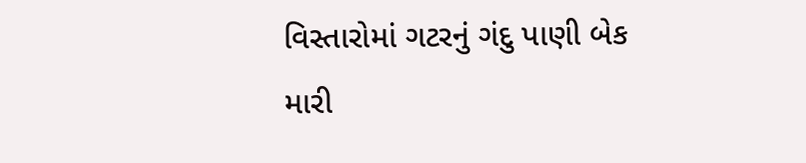વિસ્તારોમાં ગટરનું ગંદુ પાણી બેક મારી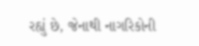રહ્યું છે, જેનાથી નાગરિકોની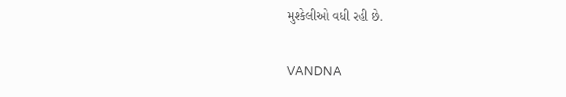મુશ્કેલીઓ વધી રહી છે.

VANDNA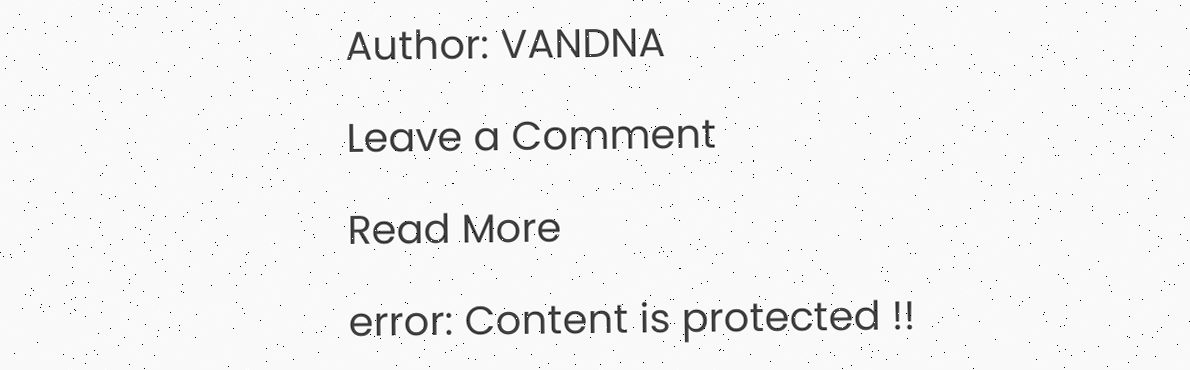Author: VANDNA

Leave a Comment

Read More

error: Content is protected !!